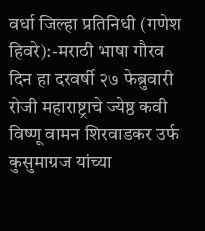वर्धा जिल्हा प्रतिनिधी (गणेश हिवरे):-मराठी भाषा गौरव दिन हा दरवर्षी २७ फेब्रुवारी रोजी महाराष्ट्राचे ज्येष्ठ कवी विष्णू वामन शिरवाडकर उर्फ कुसुमाग्रज यांच्या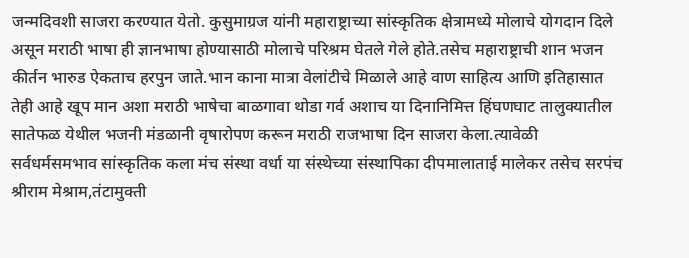जन्मदिवशी साजरा करण्यात येतो. कुसुमाग्रज यांनी महाराष्ट्राच्या सांस्कृतिक क्षेत्रामध्ये मोलाचे योगदान दिले असून मराठी भाषा ही ज्ञानभाषा होण्यासाठी मोलाचे परिश्रम घेतले गेले होते.तसेच महाराष्ट्राची शान भजन कीर्तन भारुड ऐकताच हरपुन जाते.भान काना मात्रा वेलांटीचे मिळाले आहे वाण साहित्य आणि इतिहासात तेही आहे खूप मान अशा मराठी भाषेचा बाळगावा थोडा गर्व अशाच या दिनानिमित्त हिंघणघाट तालुक्यातील सातेफळ येथील भजनी मंडळानी वृषारोपण करून मराठी राजभाषा दिन साजरा केला.त्यावेळी सर्वधर्मसमभाव सांस्कृतिक कला मंच संस्था वर्धा या संस्थेच्या संस्थापिका दीपमालाताई मालेकर तसेच सरपंच श्रीराम मेश्राम,तंटामुक्ती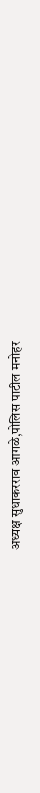अध्यक्ष सुधाकरराव आगळे,पोलिस पाटील मनोहर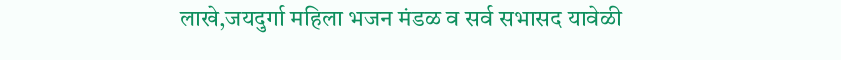लाखे,जयदुर्गा महिला भजन मंडळ व सर्व सभासद यावेळी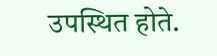उपस्थित होते.